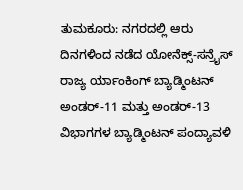ತುಮಕೂರು: ನಗರದಲ್ಲಿ ಆರು ದಿನಗಳಿಂದ ನಡೆದ ಯೋನೆಕ್ಸ್-ಸನ್ರೈಸ್ ರಾಜ್ಯ ರ್ಯಾಂಕಿಂಗ್ ಬ್ಯಾಡ್ಮಿಂಟನ್ ಅಂಡರ್-11 ಮತ್ತು ಅಂಡರ್-13 ವಿಭಾಗಗಳ ಬ್ಯಾಡ್ಮಿಂಟನ್ ಪಂದ್ಯಾವಳಿ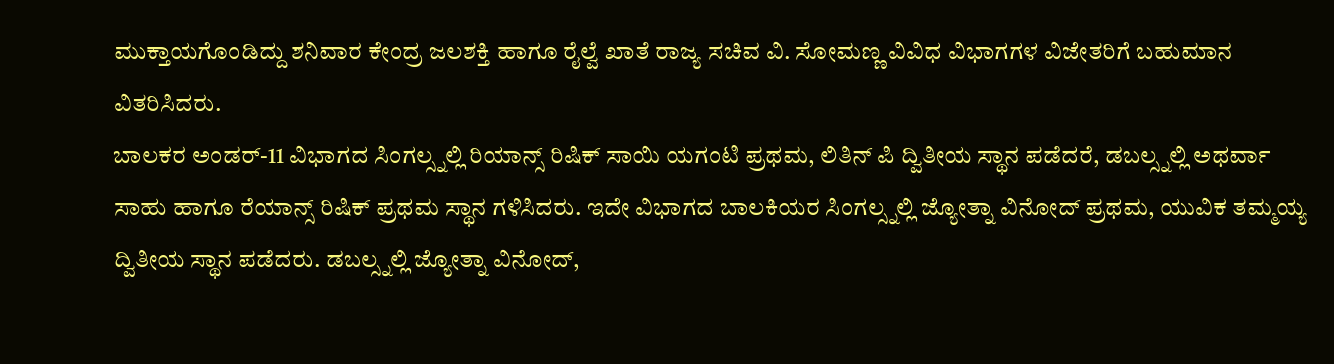ಮುಕ್ತಾಯಗೊಂಡಿದ್ದು ಶನಿವಾರ ಕೇಂದ್ರ ಜಲಶಕ್ತಿ ಹಾಗೂ ರೈಲ್ವೆ ಖಾತೆ ರಾಜ್ಯ ಸಚಿವ ವಿ. ಸೋಮಣ್ಣ ವಿವಿಧ ವಿಭಾಗಗಳ ವಿಜೇತರಿಗೆ ಬಹುಮಾನ ವಿತರಿಸಿದರು.
ಬಾಲಕರ ಅಂಡರ್-11 ವಿಭಾಗದ ಸಿಂಗಲ್ಸ್ನಲ್ಲಿ ರಿಯಾನ್ಸ್ ರಿಷಿಕ್ ಸಾಯಿ ಯಗಂಟಿ ಪ್ರಥಮ, ಲಿತಿನ್ ಪಿ ದ್ವಿತೀಯ ಸ್ಥಾನ ಪಡೆದರೆ, ಡಬಲ್ಸ್ನಲ್ಲಿ ಅಥರ್ವಾ ಸಾಹು ಹಾಗೂ ರೆಯಾನ್ಸ್ ರಿಷಿಕ್ ಪ್ರಥಮ ಸ್ಥಾನ ಗಳಿಸಿದರು. ಇದೇ ವಿಭಾಗದ ಬಾಲಕಿಯರ ಸಿಂಗಲ್ಸ್ನಲ್ಲಿ ಜ್ಯೋತ್ನಾ ವಿನೋದ್ ಪ್ರಥಮ, ಯುವಿಕ ತಮ್ಮಯ್ಯ ದ್ವಿತೀಯ ಸ್ಥಾನ ಪಡೆದರು. ಡಬಲ್ಸ್ನಲ್ಲಿ ಜ್ಯೋತ್ನಾ ವಿನೋದ್,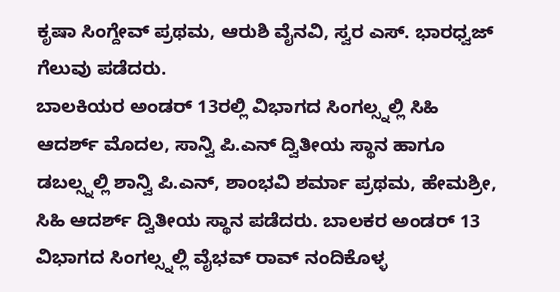ಕೃಷಾ ಸಿಂಗ್ದೇವ್ ಪ್ರಥಮ, ಆರುಶಿ ವೈನವಿ, ಸ್ವರ ಎಸ್. ಭಾರಧ್ವಜ್ ಗೆಲುವು ಪಡೆದರು.
ಬಾಲಕಿಯರ ಅಂಡರ್ 13ರಲ್ಲಿ ವಿಭಾಗದ ಸಿಂಗಲ್ಸ್ನಲ್ಲಿ ಸಿಹಿ ಆದರ್ಶ್ ಮೊದಲ, ಸಾನ್ವಿ ಪಿ.ಎನ್ ದ್ವಿತೀಯ ಸ್ಥಾನ ಹಾಗೂ ಡಬಲ್ಸ್ನಲ್ಲಿ ಶಾನ್ವಿ ಪಿ.ಎನ್, ಶಾಂಭವಿ ಶರ್ಮಾ ಪ್ರಥಮ, ಹೇಮಶ್ರೀ, ಸಿಹಿ ಆದರ್ಶ್ ದ್ವಿತೀಯ ಸ್ಥಾನ ಪಡೆದರು. ಬಾಲಕರ ಅಂಡರ್ 13 ವಿಭಾಗದ ಸಿಂಗಲ್ಸ್ನಲ್ಲಿ ವೈಭವ್ ರಾವ್ ನಂದಿಕೊಳ್ಳ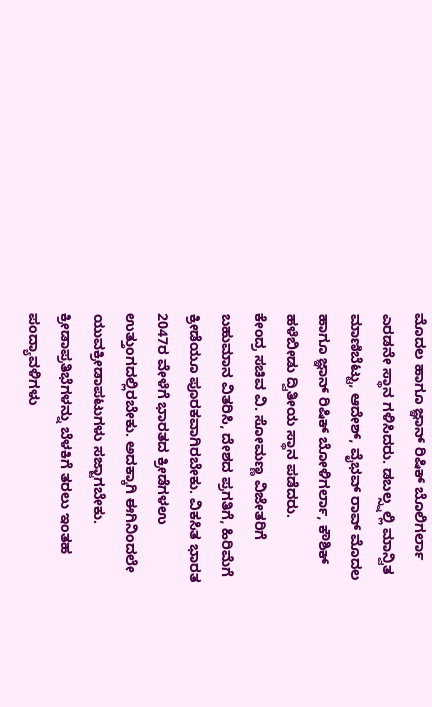ಮೊದಲ ಹಾಗೂ ಜ್ಞಾನ್ ರಿಷಿಕ್ ಬೊಲಿಗರ್ಲಾ ಎರಡನೇ ಸ್ಥಾನ ಗಳಿಸಿದರು. ಡಬಲ್ಸ್ನಲ್ಲಿ ಮಾನ್ವಿತ ಮಾಣಿಬೆಟ್ಟು, ಆದೇಶ್, ವೈಭವ್ ರಾವ್ ಮೊದಲ ಹಾಗೂ ಜ್ಞಾನ್ ರಿಷಿಕ್ ಬೋಳಿಗರ್ಲಾ, ಕೌಶಿಕ್ ಹಳೆಬೀಡು ದ್ವಿತೀಯ ಸ್ಥಾನ ಪಡೆದರು.
ಕೇಂದ್ರ ಸಚಿವ ವಿ. ಸೋಮಣ್ಣ ವಿಜೇತರಿಗೆ ಬಹುಮಾನ ವಿತರಿಸಿ, ದೇಶದ ಪ್ರಗತಿಗೆ, ಹಿರಿಮೆಗೆ ಕ್ರೀಡೆಯೂ ಪೂರಕವಾಗಿರಬೇಕು. ವಿಕಸಿತ ಭಾರತ 2047ರ ವೇಳೆಗೆ ಭಾರತದ ಕ್ರೀಡೆಗಳಉ ಉತ್ತುಂಗದಲ್ಲಿರಬೇಕು. ಅದಕ್ಕಾಗಿ ಈಗಿನಿಂದಲೇ ಯುವಕ್ರೀಡಾಪಟುಗಳು ಸಜ್ಜಾಗಬೇಕು. ಕ್ರೀಡಾಪ್ರತಿಭೆಗಳನ್ನು ಬೆಳಕಿಗೆ ತರಲು ಇಂತಹ ಪಂದ್ಯಾವಳಿಗಳು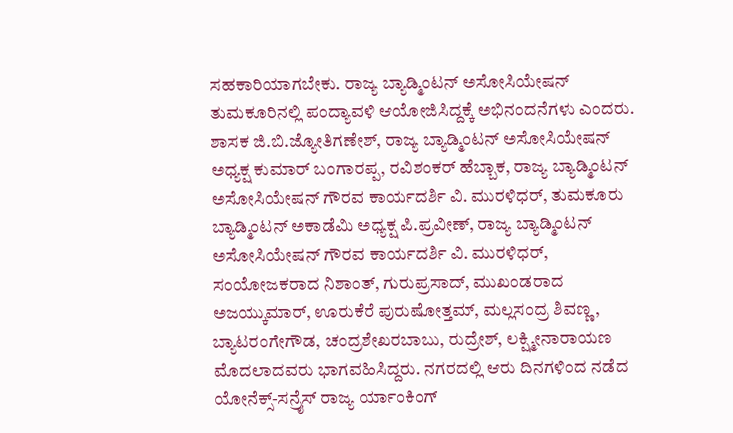ಸಹಕಾರಿಯಾಗಬೇಕು. ರಾಜ್ಯ ಬ್ಯಾಡ್ಮಿಂಟನ್ ಅಸೋಸಿಯೇಷನ್ ತುಮಕೂರಿನಲ್ಲಿ ಪಂದ್ಯಾವಳಿ ಆಯೋಜಿಸಿದ್ದಕ್ಕೆ ಅಭಿನಂದನೆಗಳು ಎಂದರು.
ಶಾಸಕ ಜಿ.ಬಿ.ಜ್ಯೋತಿಗಣೇಶ್, ರಾಜ್ಯ ಬ್ಯಾಡ್ಮಿಂಟನ್ ಅಸೋಸಿಯೇಷನ್ ಅಧ್ಯಕ್ಷ ಕುಮಾರ್ ಬಂಗಾರಪ್ಪ, ರವಿಶಂಕರ್ ಹೆಬ್ಬಾಕ, ರಾಜ್ಯ ಬ್ಯಾಡ್ಮಿಂಟನ್ ಅಸೋಸಿಯೇಷನ್ ಗೌರವ ಕಾರ್ಯದರ್ಶಿ ವಿ. ಮುರಳಿಧರ್, ತುಮಕೂರು ಬ್ಯಾಡ್ಮಿಂಟನ್ ಅಕಾಡೆಮಿ ಅಧ್ಯಕ್ಷ ಪಿ.ಪ್ರವೀಣ್, ರಾಜ್ಯ ಬ್ಯಾಡ್ಮಿಂಟನ್ ಅಸೋಸಿಯೇಷನ್ ಗೌರವ ಕಾರ್ಯದರ್ಶಿ ವಿ. ಮುರಳಿಧರ್, ಸಂಯೋಜಕರಾದ ನಿಶಾಂತ್, ಗುರುಪ್ರಸಾದ್, ಮುಖಂಡರಾದ ಅಜಯ್ಕುಮಾರ್, ಊರುಕೆರೆ ಪುರುಷೋತ್ತಮ್, ಮಲ್ಲಸಂದ್ರ ಶಿವಣ್ಣ, ಬ್ಯಾಟರಂಗೇಗೌಡ, ಚಂದ್ರಶೇಖರಬಾಬು, ರುದ್ರೇಶ್, ಲಕ್ಷ್ಮೀನಾರಾಯಣ ಮೊದಲಾದವರು ಭಾಗವಹಿಸಿದ್ದರು. ನಗರದಲ್ಲಿ ಆರು ದಿನಗಳಿಂದ ನಡೆದ ಯೋನೆಕ್ಸ್-ಸನ್ರೈಸ್ ರಾಜ್ಯ ರ್ಯಾಂಕಿಂಗ್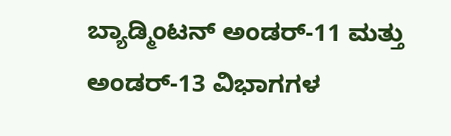ಬ್ಯಾಡ್ಮಿಂಟನ್ ಅಂಡರ್-11 ಮತ್ತು ಅಂಡರ್-13 ವಿಭಾಗಗಳ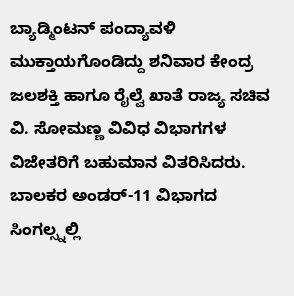ಬ್ಯಾಡ್ಮಿಂಟನ್ ಪಂದ್ಯಾವಳಿ ಮುಕ್ತಾಯಗೊಂಡಿದ್ದು ಶನಿವಾರ ಕೇಂದ್ರ ಜಲಶಕ್ತಿ ಹಾಗೂ ರೈಲ್ವೆ ಖಾತೆ ರಾಜ್ಯ ಸಚಿವ ವಿ. ಸೋಮಣ್ಣ ವಿವಿಧ ವಿಭಾಗಗಳ ವಿಜೇತರಿಗೆ ಬಹುಮಾನ ವಿತರಿಸಿದರು.
ಬಾಲಕರ ಅಂಡರ್-11 ವಿಭಾಗದ ಸಿಂಗಲ್ಸ್ನಲ್ಲಿ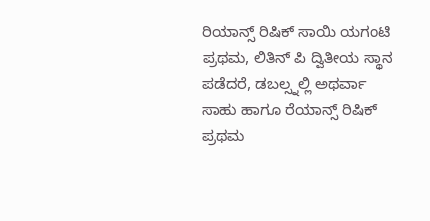ರಿಯಾನ್ಸ್ ರಿಷಿಕ್ ಸಾಯಿ ಯಗಂಟಿ ಪ್ರಥಮ, ಲಿತಿನ್ ಪಿ ದ್ವಿತೀಯ ಸ್ಥಾನ ಪಡೆದರೆ, ಡಬಲ್ಸ್ನಲ್ಲಿ ಅಥರ್ವಾ ಸಾಹು ಹಾಗೂ ರೆಯಾನ್ಸ್ ರಿಷಿಕ್ ಪ್ರಥಮ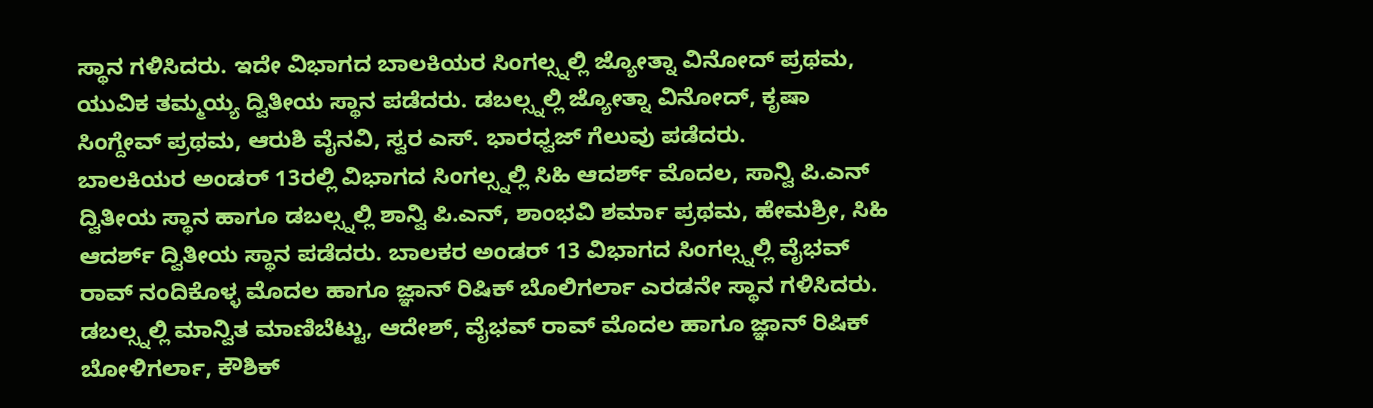ಸ್ಥಾನ ಗಳಿಸಿದರು. ಇದೇ ವಿಭಾಗದ ಬಾಲಕಿಯರ ಸಿಂಗಲ್ಸ್ನಲ್ಲಿ ಜ್ಯೋತ್ನಾ ವಿನೋದ್ ಪ್ರಥಮ, ಯುವಿಕ ತಮ್ಮಯ್ಯ ದ್ವಿತೀಯ ಸ್ಥಾನ ಪಡೆದರು. ಡಬಲ್ಸ್ನಲ್ಲಿ ಜ್ಯೋತ್ನಾ ವಿನೋದ್, ಕೃಷಾ ಸಿಂಗ್ದೇವ್ ಪ್ರಥಮ, ಆರುಶಿ ವೈನವಿ, ಸ್ವರ ಎಸ್. ಭಾರಧ್ವಜ್ ಗೆಲುವು ಪಡೆದರು.
ಬಾಲಕಿಯರ ಅಂಡರ್ 13ರಲ್ಲಿ ವಿಭಾಗದ ಸಿಂಗಲ್ಸ್ನಲ್ಲಿ ಸಿಹಿ ಆದರ್ಶ್ ಮೊದಲ, ಸಾನ್ವಿ ಪಿ.ಎನ್ ದ್ವಿತೀಯ ಸ್ಥಾನ ಹಾಗೂ ಡಬಲ್ಸ್ನಲ್ಲಿ ಶಾನ್ವಿ ಪಿ.ಎನ್, ಶಾಂಭವಿ ಶರ್ಮಾ ಪ್ರಥಮ, ಹೇಮಶ್ರೀ, ಸಿಹಿ ಆದರ್ಶ್ ದ್ವಿತೀಯ ಸ್ಥಾನ ಪಡೆದರು. ಬಾಲಕರ ಅಂಡರ್ 13 ವಿಭಾಗದ ಸಿಂಗಲ್ಸ್ನಲ್ಲಿ ವೈಭವ್ ರಾವ್ ನಂದಿಕೊಳ್ಳ ಮೊದಲ ಹಾಗೂ ಜ್ಞಾನ್ ರಿಷಿಕ್ ಬೊಲಿಗರ್ಲಾ ಎರಡನೇ ಸ್ಥಾನ ಗಳಿಸಿದರು. ಡಬಲ್ಸ್ನಲ್ಲಿ ಮಾನ್ವಿತ ಮಾಣಿಬೆಟ್ಟು, ಆದೇಶ್, ವೈಭವ್ ರಾವ್ ಮೊದಲ ಹಾಗೂ ಜ್ಞಾನ್ ರಿಷಿಕ್ ಬೋಳಿಗರ್ಲಾ, ಕೌಶಿಕ್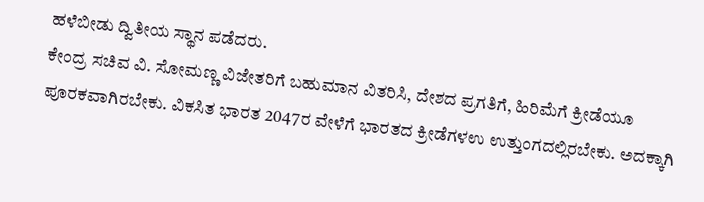ಹಳೆಬೀಡು ದ್ವಿತೀಯ ಸ್ಥಾನ ಪಡೆದರು.
ಕೇಂದ್ರ ಸಚಿವ ವಿ. ಸೋಮಣ್ಣ ವಿಜೇತರಿಗೆ ಬಹುಮಾನ ವಿತರಿಸಿ, ದೇಶದ ಪ್ರಗತಿಗೆ, ಹಿರಿಮೆಗೆ ಕ್ರೀಡೆಯೂ ಪೂರಕವಾಗಿರಬೇಕು. ವಿಕಸಿತ ಭಾರತ 2047ರ ವೇಳೆಗೆ ಭಾರತದ ಕ್ರೀಡೆಗಳಉ ಉತ್ತುಂಗದಲ್ಲಿರಬೇಕು. ಅದಕ್ಕಾಗಿ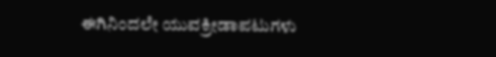ಈಗಿನಿಂದಲೇ ಯುವಕ್ರೀಡಾಪಟುಗಳು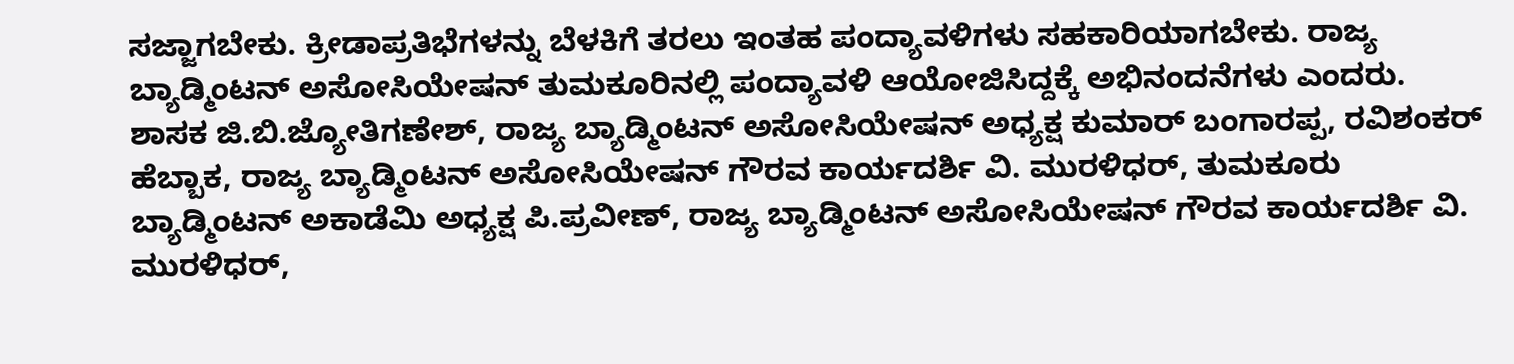ಸಜ್ಜಾಗಬೇಕು. ಕ್ರೀಡಾಪ್ರತಿಭೆಗಳನ್ನು ಬೆಳಕಿಗೆ ತರಲು ಇಂತಹ ಪಂದ್ಯಾವಳಿಗಳು ಸಹಕಾರಿಯಾಗಬೇಕು. ರಾಜ್ಯ ಬ್ಯಾಡ್ಮಿಂಟನ್ ಅಸೋಸಿಯೇಷನ್ ತುಮಕೂರಿನಲ್ಲಿ ಪಂದ್ಯಾವಳಿ ಆಯೋಜಿಸಿದ್ದಕ್ಕೆ ಅಭಿನಂದನೆಗಳು ಎಂದರು.
ಶಾಸಕ ಜಿ.ಬಿ.ಜ್ಯೋತಿಗಣೇಶ್, ರಾಜ್ಯ ಬ್ಯಾಡ್ಮಿಂಟನ್ ಅಸೋಸಿಯೇಷನ್ ಅಧ್ಯಕ್ಷ ಕುಮಾರ್ ಬಂಗಾರಪ್ಪ, ರವಿಶಂಕರ್ ಹೆಬ್ಬಾಕ, ರಾಜ್ಯ ಬ್ಯಾಡ್ಮಿಂಟನ್ ಅಸೋಸಿಯೇಷನ್ ಗೌರವ ಕಾರ್ಯದರ್ಶಿ ವಿ. ಮುರಳಿಧರ್, ತುಮಕೂರು ಬ್ಯಾಡ್ಮಿಂಟನ್ ಅಕಾಡೆಮಿ ಅಧ್ಯಕ್ಷ ಪಿ.ಪ್ರವೀಣ್, ರಾಜ್ಯ ಬ್ಯಾಡ್ಮಿಂಟನ್ ಅಸೋಸಿಯೇಷನ್ ಗೌರವ ಕಾರ್ಯದರ್ಶಿ ವಿ. ಮುರಳಿಧರ್,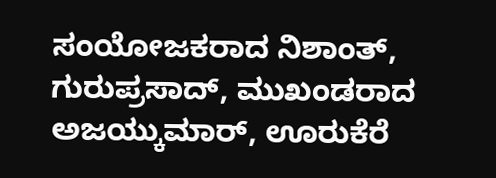ಸಂಯೋಜಕರಾದ ನಿಶಾಂತ್, ಗುರುಪ್ರಸಾದ್, ಮುಖಂಡರಾದ ಅಜಯ್ಕುಮಾರ್, ಊರುಕೆರೆ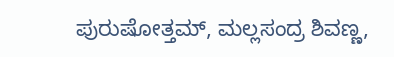ಪುರುಷೋತ್ತಮ್, ಮಲ್ಲಸಂದ್ರ ಶಿವಣ್ಣ,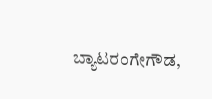ಬ್ಯಾಟರಂಗೇಗೌಡ,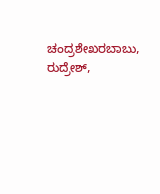ಚಂದ್ರಶೇಖರಬಾಬು, ರುದ್ರೇಶ್,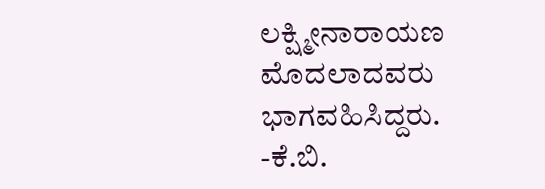ಲಕ್ಷ್ಮೀನಾರಾಯಣ ಮೊದಲಾದವರು ಭಾಗವಹಿಸಿದ್ದರು.
-ಕೆ.ಬಿ.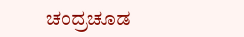ಚಂದ್ರಚೂಡ